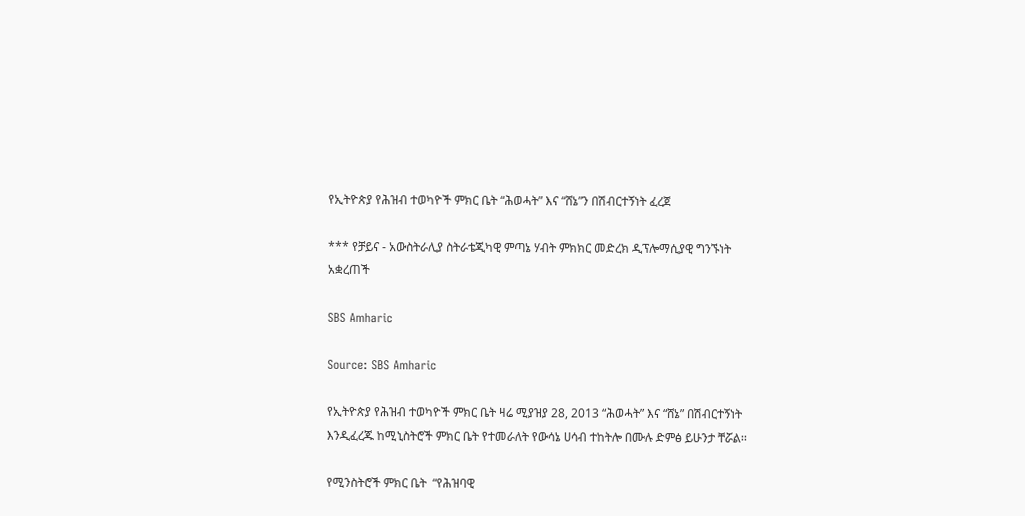የኢትዮጵያ የሕዝብ ተወካዮች ምክር ቤት “ሕወሓት” እና “ሸኔ”ን በሽብርተኝነት ፈረጀ

*** የቻይና - አውስትራሊያ ስትራቴጂካዊ ምጣኔ ሃብት ምክክር መድረክ ዲፕሎማሲያዊ ግንኙነት አቋረጠች

SBS Amharic

Source: SBS Amharic

የኢትዮጵያ የሕዝብ ተወካዮች ምክር ቤት ዛሬ ሚያዝያ 28, 2013 “ሕወሓት” እና “ሸኔ” በሽብርተኝነት እንዲፈረጁ ከሚኒስትሮች ምክር ቤት የተመራለት የውሳኔ ሀሳብ ተከትሎ በሙሉ ድምፅ ይሁንታ ቸሯል፡፡

የሚንስትሮች ምክር ቤት  “የሕዝባዊ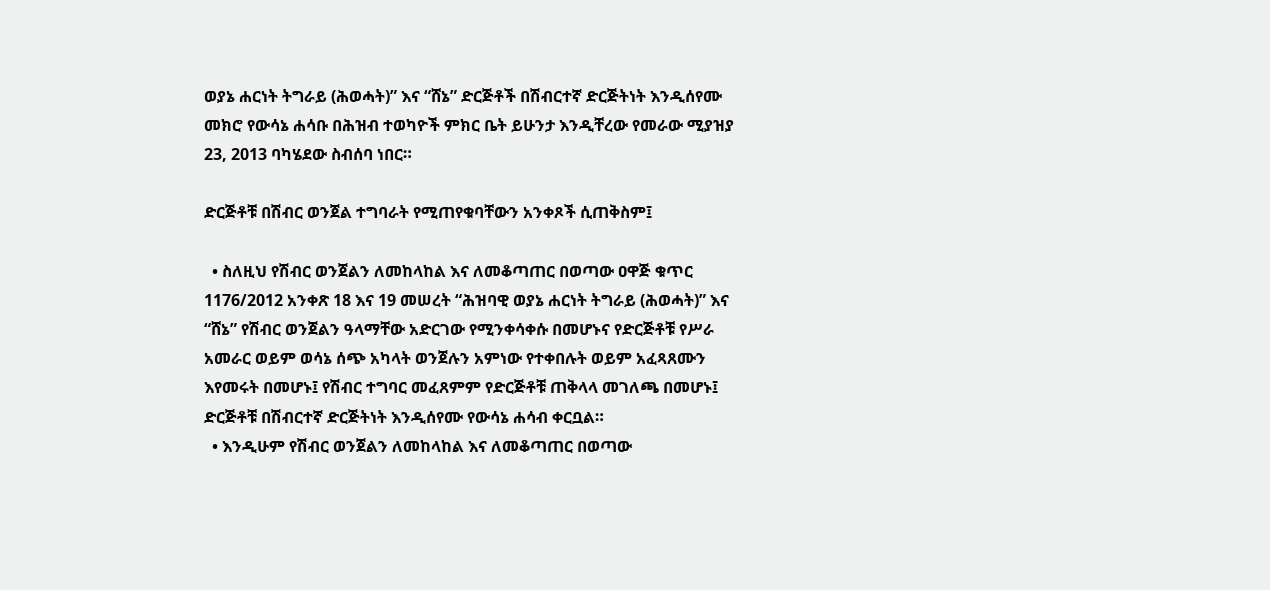ወያኔ ሐርነት ትግራይ (ሕወሓት)” እና “ሸኔ” ድርጅቶች በሽብርተኛ ድርጅትነት እንዲሰየሙ መክሮ የውሳኔ ሐሳቡ በሕዝብ ተወካዮች ምክር ቤት ይሁንታ እንዲቸረው የመራው ሚያዝያ 23, 2013 ባካሄደው ስብሰባ ነበር።

ድርጅቶቹ በሽብር ወንጀል ተግባራት የሚጠየቁባቸውን አንቀጾች ሲጠቅስም፤

  • ስለዚህ የሽብር ወንጀልን ለመከላከል እና ለመቆጣጠር በወጣው ዐዋጅ ቁጥር 1176/2012 አንቀጽ 18 እና 19 መሠረት “ሕዝባዊ ወያኔ ሐርነት ትግራይ (ሕወሓት)” እና “ሸኔ” የሽብር ወንጀልን ዓላማቸው አድርገው የሚንቀሳቀሱ በመሆኑና የድርጅቶቹ የሥራ አመራር ወይም ወሳኔ ሰጭ አካላት ወንጀሉን አምነው የተቀበሉት ወይም አፈጻጸሙን እየመሩት በመሆኑ፤ የሽብር ተግባር መፈጸምም የድርጅቶቹ ጠቅላላ መገለጫ በመሆኑ፤ ድርጅቶቹ በሽብርተኛ ድርጅትነት እንዲሰየሙ የውሳኔ ሐሳብ ቀርቧል።
  • እንዲሁም የሽብር ወንጀልን ለመከላከል እና ለመቆጣጠር በወጣው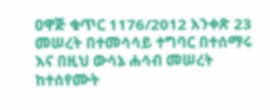ዐዋጅ ቁጥር 1176/2012 አንቀጽ 23 መሠረት በተመሳሳይ ተግባር በተሰማሩ እና በዚህ ውሳኔ ሐሳብ መሠረት ከተሰየሙት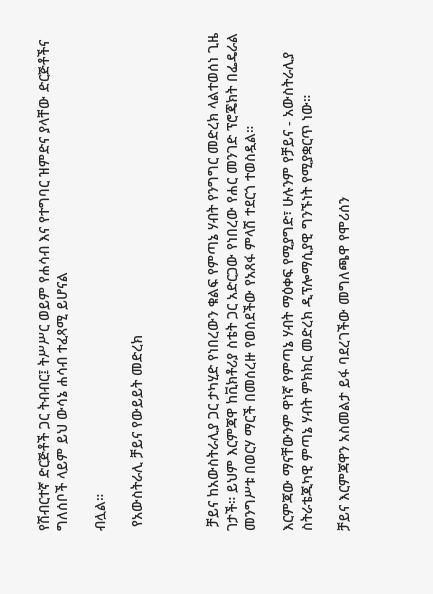የሽብርተኛ ድርጅቶች ጋር ትብብር፤ ትሥሥር ወይም የሐሳብ እና የተግባር ዝምድና ያላቸው ድርጅቶችና ግለሰቦች ላይም ይህ ውሳኔ ሐሳብ ተፈጻሚ ይሆናል

ብሏል።

 የአውስትራሊ ቻይና የውይይት መድረክ



 ቻይና ከአውስትራሊያ ጋር ታካሂድ የነበረውን ቁልፍ የምጣኔ ሃብት የንግግር መድረክ ላልተወሰነ ጊዜ ገታች። ይህም እርምጃዋ ከቪክቶሪያ ስቴት ጋር አድርጋው የነበረው የሐር መንገድ ፕሮጄክት በፌዴራል መንግሥቱ በወርሃ ማርች በመሰረዙ የወሰደችው የአጸፋ ምላሽ ተደርጎ ተወስዷል።

እርምጃው ማናቸውንም ዋነኛ የምጣኔ ሃብት ማዕቀፍ የሚያግድ፣ ሁሉንም የቻይና - አውስትራሊያ ስትራቴጂካዊ ምጣኔ ሃብት ምክክር መድረክ ዲፕሎማሲያዊ ግንኙነት የሚያቋርጥ ነው።

ቻይና እርምጃዋን አስመልታ ይፋ ባደረገችው መግለጫዋ የሞሪሰን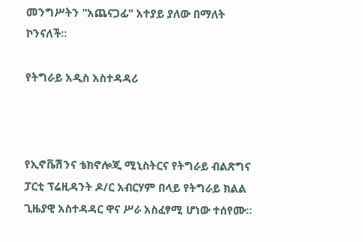መንግሥትን "አጨናጋፊ" አተያይ ያለው በማለት ኮንናለች።

የትግራይ አዲስ አስተዳዳሪ



የኢኖቬሽንና ቴክኖሎጂ ሚኒስትርና የትግራይ ብልጽግና ፓርቲ ፕሬዚዳንት ዶ/ር አብርሃም በላይ የትግራይ ክልል ጊዜያዊ አስተዳዳር ዋና ሥራ አስፈፃሚ ሆነው ተሰየሙ።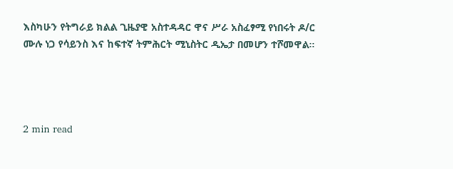እስካሁን የትግራይ ክልል ጊዜያዊ አስተዳዳር ዋና ሥራ አስፈፃሚ የነበሩት ዶ/ር ሙሉ ነጋ የሳይንስ እና ከፍተኛ ትምሕርት ሚኒስትር ዲኤታ በመሆን ተሾመዋል።




2 min read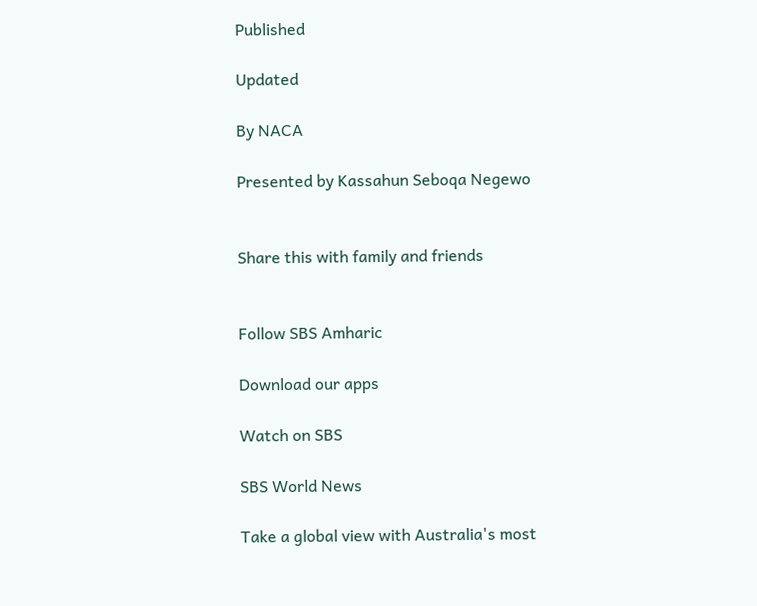Published

Updated

By NACA

Presented by Kassahun Seboqa Negewo


Share this with family and friends


Follow SBS Amharic

Download our apps

Watch on SBS

SBS World News

Take a global view with Australia's most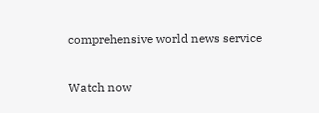comprehensive world news service

Watch now